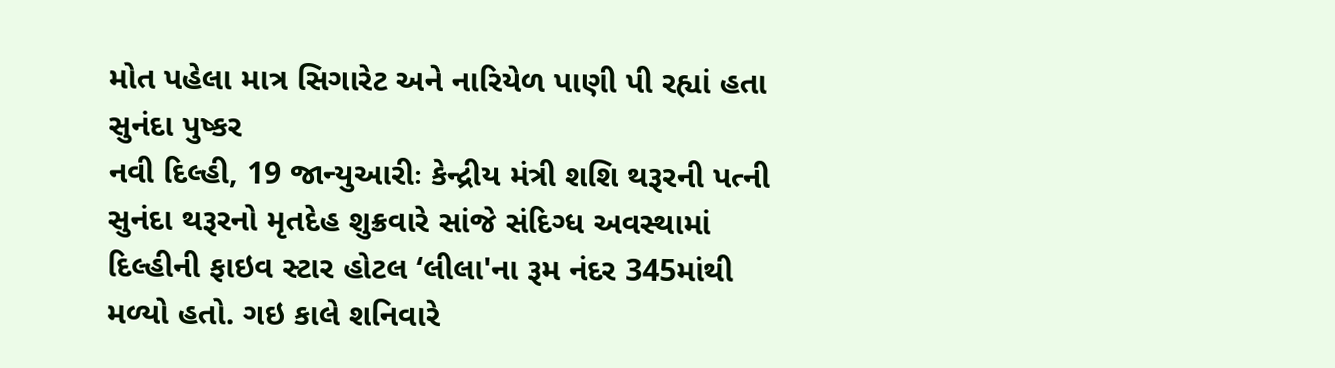મોત પહેલા માત્ર સિગારેટ અને નારિયેળ પાણી પી રહ્યાં હતા સુનંદા પુષ્કર
નવી દિલ્હી, 19 જાન્યુઆરીઃ કેન્દ્રીય મંત્રી શશિ થરૂરની પત્ની સુનંદા થરૂરનો મૃતદેહ શુક્રવારે સાંજે સંદિગ્ધ અવસ્થામાં દિલ્હીની ફાઇવ સ્ટાર હોટલ ‘લીલા'ના રૂમ નંદર 345માંથી મળ્યો હતો. ગઇ કાલે શનિવારે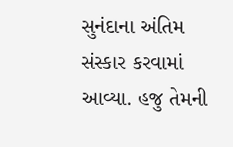સુનંદાના અંતિમ સંસ્કાર કરવામાં આવ્યા. હજુ તેમની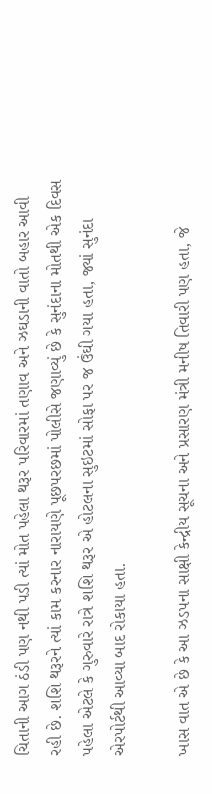ચિતાની આગ ઠંડી પણ નથી પડી ત્યાં મોત પહેલા થરૂર પરિવારમાં તણાવ અને ઝઘડાની વાતો બહાર આવી રહી છે. શશિ થરૂરને ત્યાં કામ કરનાર નારાયણે પૂછપરછમાં પોલીસે જણાવ્યું છે કે સુનંદાના મોતથી એક દિવસ પહેલા એટલે કે ગુરુવારે રાત્રે શશિ થરૂર એ હોટલના સુઇટમાં સોફા પર જ ઉંઘી ગયા હતા, જ્યાં સુનંદા એરપોર્ટથી આવ્યા બાદ રોકાયા હતા.

ખાસ વાત એ છે કે આ ઝડપના સાક્ષી કેન્દ્રીય સૂચના અને પ્રસારણ મંત્રી મનીષ તિવારી પણ હતા, જે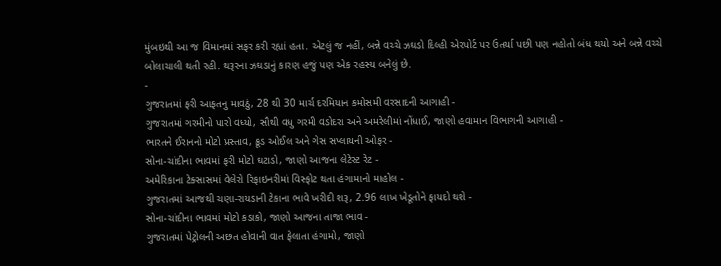મુંબઇથી આ જ વિમાનમાં સફર કરી રહ્યાં હતા. એટલું જ નહીં, બન્ને વચ્ચે ઝઘડો દિલ્હી એરપોર્ટ પર ઉતર્યા પછી પણ નહોતો બંધ થયો અને બન્ને વચ્ચે બોલાચાલી થતી રહી. થરૂરના ઝઘડાનું કારણ હજું પણ એક રહસ્ય બનેલું છે.
-
ગુજરાતમાં ફરી આફતનુ માવઠું, 28 થી 30 માર્ચ દરમિયાન કમોસમી વરસાદની આગાહી -
ગુજરાતમાં ગરમીનો પારો વધ્યો, સૌથી વધુ ગરમી વડોદરા અને અમરેલીમાં નોંધાઈ, જાણો હવામાન વિભાગની આગાહી -
ભારતને ઈરાનનો મોટો પ્રસ્તાવ, ક્રૂડ ઓઈલ અને ગેસ સપ્લાયની ઓફર -
સોના-ચાંદીના ભાવમાં ફરી મોટો ઘટાડો, જાણો આજના લેટેસ્ટ રેટ -
અમેરિકાના ટેક્સાસમાં વેલેરો રિફાઇનરીમાં વિસ્ફોટ થતા હંગામાનો માહોલ -
ગુજરાતમાં આજથી ચણા-રાયડાની ટેકાના ભાવે ખરીદી શરૂ, 2.96 લાખ ખેડૂતોને ફાયદો થશે -
સોના-ચાંદીના ભાવમાં મોટો કડાકો, જાણો આજના તાજા ભાવ -
ગુજરાતમાં પેટ્રોલની અછત હોવાની વાત ફેલાતા હંગામો, જાણો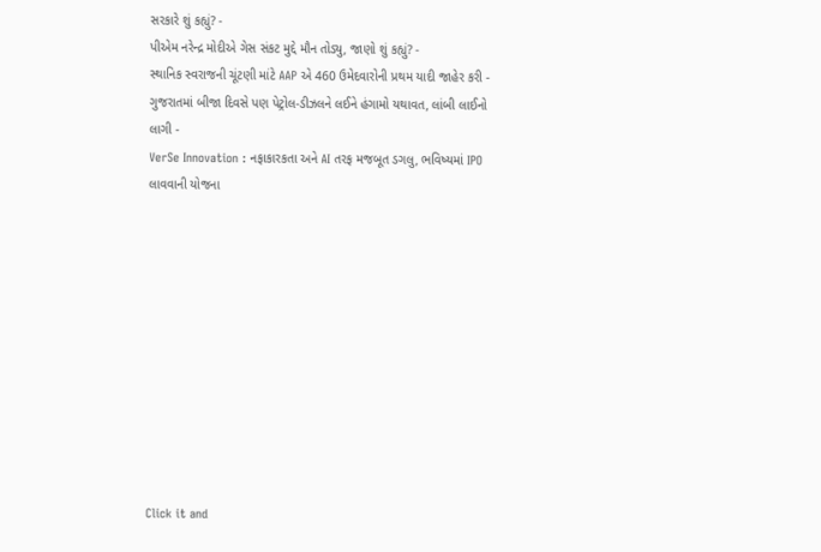સરકારે શું કહ્યું? -
પીએમ નરેન્દ્ર મોદીએ ગેસ સંકટ મુદ્દે મૌન તોડ્યુ, જાણો શું કહ્યું? -
સ્થાનિક સ્વરાજની ચૂંટણી માંટે AAP એ 460 ઉમેદવારોની પ્રથમ યાદી જાહેર કરી -
ગુજરાતમાં બીજા દિવસે પણ પેટ્રોલ-ડીઝલને લઈને હંગામો યથાવત, લાંબી લાઈનો લાગી -
VerSe Innovation : નફાકારકતા અને AI તરફ મજબૂત ડગલુ, ભવિષ્યમાં IPO લાવવાની યોજના











Click it and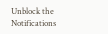Unblock the Notifications